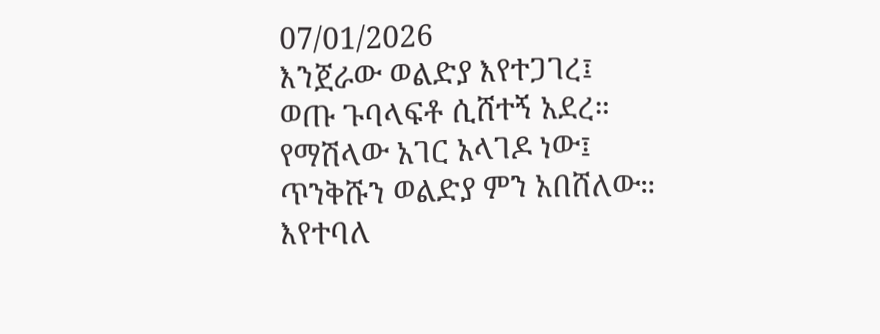07/01/2026
እንጀራው ወልድያ እየተጋገረ፤
ወጡ ጉባላፍቶ ሲሸተኝ አደረ።
የማሽላው አገር አላገዶ ነው፤
ጥንቅሹን ወልድያ ምን አበሸለው።
እየተባለ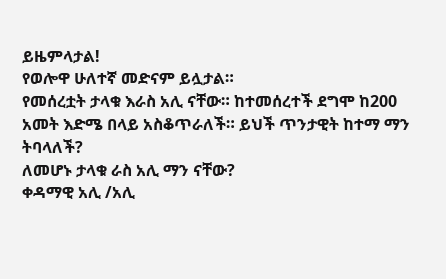ይዜምላታል!
የወሎዋ ሁለተኛ መድናም ይሏታል።
የመሰረቷት ታላቁ እራስ አሊ ናቸው። ከተመሰረተች ደግሞ ከ200 አመት እድሜ በላይ አስቆጥራለች። ይህች ጥንታዊት ከተማ ማን ትባላለች?
ለመሆኑ ታላቁ ራስ አሊ ማን ናቸው?
ቀዳማዊ አሊ /አሊ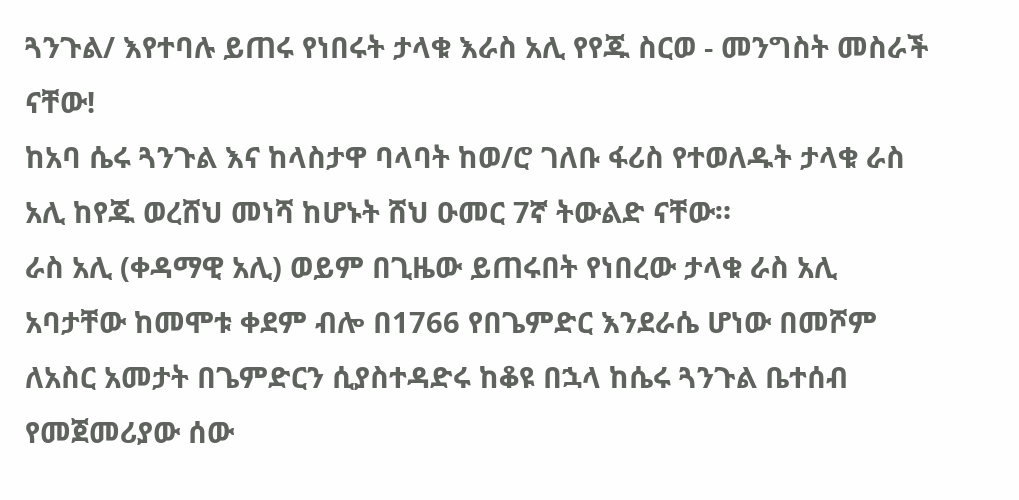ጓንጉል/ እየተባሉ ይጠሩ የነበሩት ታላቁ እራስ አሊ የየጁ ስርወ - መንግስት መስራች ናቸው!
ከአባ ሴሩ ጓንጉል እና ከላስታዋ ባላባት ከወ/ሮ ገለቡ ፋሪስ የተወለዱት ታላቁ ራስ አሊ ከየጁ ወረሸህ መነሻ ከሆኑት ሸህ ዑመር 7ኛ ትውልድ ናቸው።
ራስ አሊ (ቀዳማዊ አሊ) ወይም በጊዜው ይጠሩበት የነበረው ታላቁ ራስ አሊ አባታቸው ከመሞቱ ቀደም ብሎ በ1766 የበጌምድር እንደራሴ ሆነው በመሾም ለአስር አመታት በጌምድርን ሲያስተዳድሩ ከቆዩ በኋላ ከሴሩ ጓንጉል ቤተሰብ የመጀመሪያው ሰው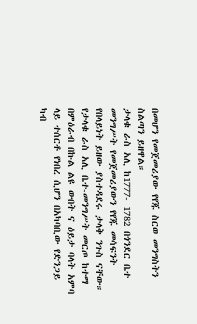በመሆን የመጀመሪያው የየጁ ስርወ መንግስትን ስልጣን ይዘዋል።
ታላቁ ራስ አሊ ከ1777- 1782 በጎንደር ቤተ መንግሥት የመጀመሪያውን የየጁ መሳፍንት የበላይነት ይዘው ያስተዳደሩ ታላቅ ንጉስ ናቸው።
የታላቁ ራስ አሊ ቤተ-መንግሥት መርጦ ከተማ በምዕራብ በኩል ልዩ ውበት ና ዕይታ ባላት አምባ ላይ ተሰርቶ የነበረ ሲሆን በአካባቢው የድንጋይ ካብ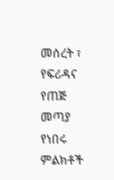መሰረት ፣ የፍሪዳና የጠጅ መጣያ የነበሩ ምልክቶች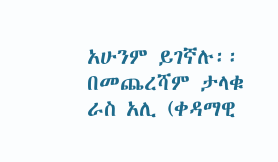አሁንም ይገኛሉ፡፡
በመጨረሻም ታላቁ ራስ አሊ (ቀዳማዊ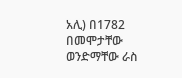አሊ) በ1782 በመሞታቸው ወንድማቸው ራስ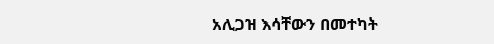አሊጋዝ እሳቸውን በመተካት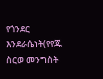የጎንደር እንደራሴነት(የየጁ ስርወ መንግስት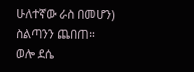ሁለተኛው ራስ በመሆን) ስልጣንን ጨበጠ።
ወሎ ደሴ